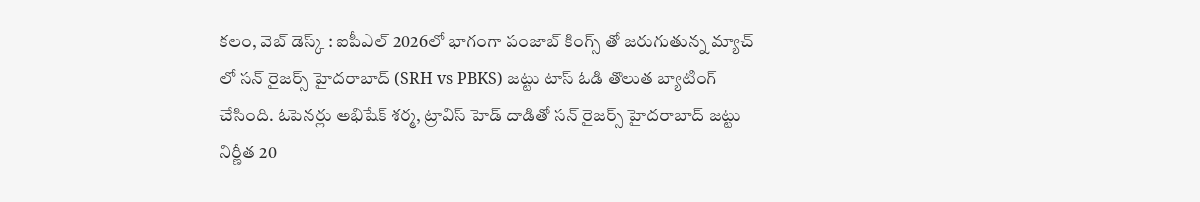కలం, వెబ్ డెస్క్ : ఐపీఎల్ 2026లో భాగంగా పంజాబ్ కింగ్స్ తో జరుగుతున్న మ్యాచ్ లో సన్ రైజర్స్ హైదరాబాద్ (SRH vs PBKS) జట్టు టాస్ ఓడి తొలుత బ్యాటింగ్ చేసింది. ఓపెనర్లు అభిషేక్ శర్మ, ట్రావిస్ హెడ్ దాడితో సన్ రైజర్స్ హైదరాబాద్ జట్టు నిర్ణీత 20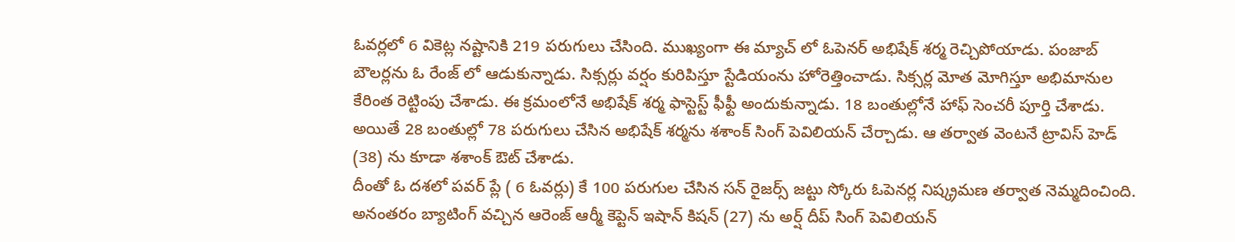ఓవర్లలో 6 వికెట్ల నష్టానికి 219 పరుగులు చేసింది. ముఖ్యంగా ఈ మ్యాచ్ లో ఓపెనర్ అభిషేక్ శర్మ రెచ్చిపోయాడు. పంజాబ్ బౌలర్లను ఓ రేంజ్ లో ఆడుకున్నాడు. సిక్సర్లు వర్షం కురిపిస్తూ స్టేడియంను హోరెత్తించాడు. సిక్సర్ల మోత మోగిస్తూ అభిమానుల కేరింత రెట్టింపు చేశాడు. ఈ క్రమంలోనే అభిషేక్ శర్మ ఫాస్టెస్ట్ ఫీఫ్టీ అందుకున్నాడు. 18 బంతుల్లోనే హాఫ్ సెంచరీ పూర్తి చేశాడు. అయితే 28 బంతుల్లో 78 పరుగులు చేసిన అభిషేక్ శర్మను శశాంక్ సింగ్ పెవిలియన్ చేర్చాడు. ఆ తర్వాత వెంటనే ట్రావిస్ హెడ్ (38) ను కూడా శశాంక్ ఔట్ చేశాడు.
దీంతో ఓ దశలో పవర్ ప్లే ( 6 ఓవర్లు) కే 100 పరుగుల చేసిన సన్ రైజర్స్ జట్టు స్కోరు ఓపెనర్ల నిష్క్రమణ తర్వాత నెమ్మదించింది. అనంతరం బ్యాటింగ్ వచ్చిన ఆరెంజ్ ఆర్మీ కెప్టెన్ ఇషాన్ కిషన్ (27) ను అర్ష్ దీప్ సింగ్ పెవిలియన్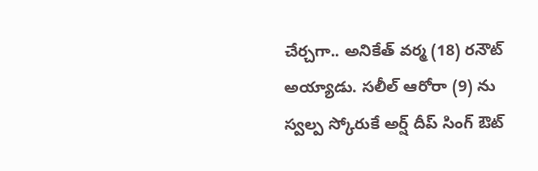చేర్చగా.. అనికేత్ వర్మ (18) రనౌట్ అయ్యాడు. సలీల్ ఆరోరా (9) ను స్వల్ప స్కోరుకే అర్ష్ దీప్ సింగ్ ఔట్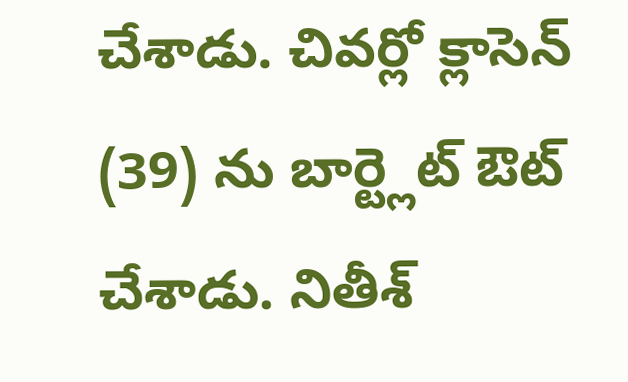చేశాడు. చివర్లో క్లాసెన్ (39) ను బార్ట్లెట్ ఔట్ చేశాడు. నితీశ్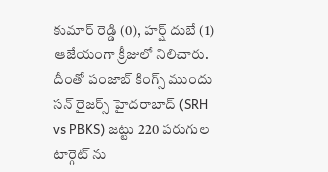కుమార్ రెడ్డి (0), హర్ష్ దుబే (1) ఆజేయంగా క్రీజులో నిలిచారు. దీంతో పంజాబ్ కింగ్స్ ముందు సన్ రైజర్స్ హైదరాబాద్ (SRH vs PBKS) జట్టు 220 పరుగుల టార్గెట్ ను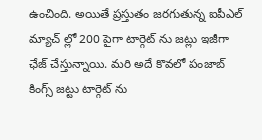ఉంచింది. అయితే ప్రస్తుతం జరగుతున్న ఐపీఎల్ మ్యాచ్ ల్లో 200 పైగా టార్గెట్ ను జట్లు ఇజీగా ఛేజ్ చేస్తున్నాయి. మరి అదే కొవలో పంజాబ్ కింగ్స్ జట్టు టార్గెట్ ను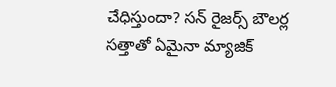చేధిస్తుందా? సన్ రైజర్స్ బౌలర్ల సత్తాతో ఏమైనా మ్యాజిక్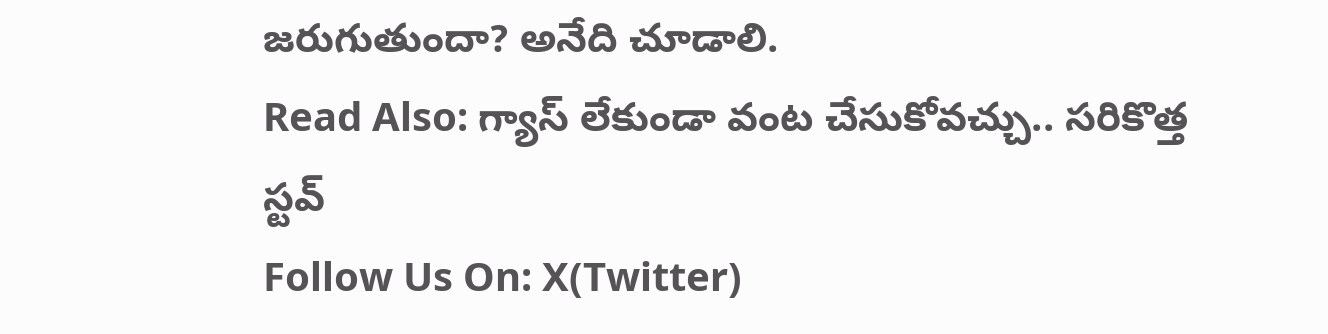జరుగుతుందా? అనేది చూడాలి.
Read Also: గ్యాస్ లేకుండా వంట చేసుకోవచ్చు.. సరికొత్త స్టవ్
Follow Us On: X(Twitter)